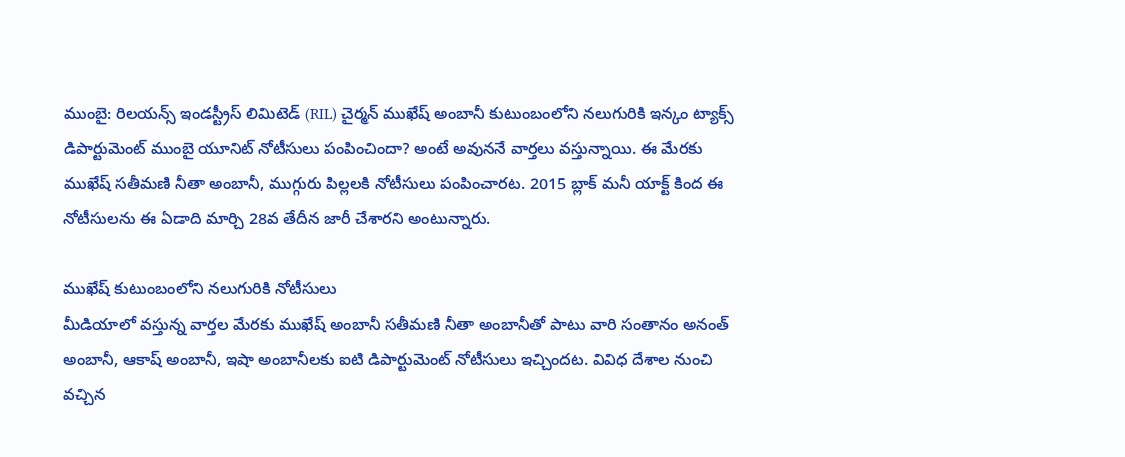ముంబై: రిలయన్స్ ఇండస్ట్రీస్ లిమిటెడ్ (RIL) చైర్మన్ ముఖేష్ అంబానీ కుటుంబంలోని నలుగురికి ఇన్కం ట్యాక్స్ డిపార్టుమెంట్ ముంబై యూనిట్ నోటీసులు పంపించిందా? అంటే అవుననే వార్తలు వస్తున్నాయి. ఈ మేరకు ముఖేష్ సతీమణి నీతా అంబానీ, ముగ్గురు పిల్లలకి నోటీసులు పంపించారట. 2015 బ్లాక్ మనీ యాక్ట్ కింద ఈ నోటీసులను ఈ ఏడాది మార్చి 28వ తేదీన జారీ చేశారని అంటున్నారు.

ముఖేష్ కుటుంబంలోని నలుగురికి నోటీసులు
మీడియాలో వస్తున్న వార్తల మేరకు ముఖేష్ అంబానీ సతీమణి నీతా అంబానీతో పాటు వారి సంతానం అనంత్ అంబానీ, ఆకాష్ అంబానీ, ఇషా అంబానీలకు ఐటి డిపార్టుమెంట్ నోటీసులు ఇచ్చిందట. వివిధ దేశాల నుంచి వచ్చిన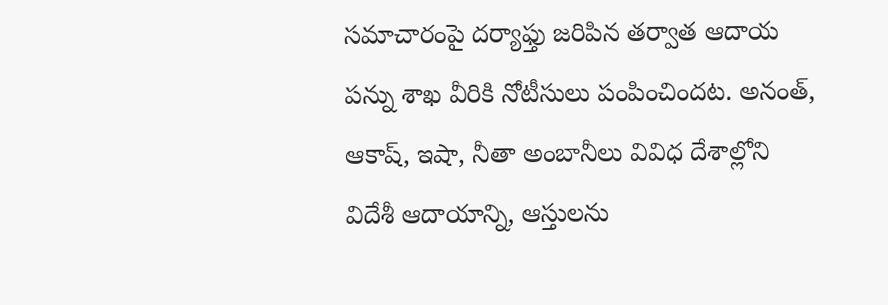సమాచారంపై దర్యాఫ్తు జరిపిన తర్వాత ఆదాయ పన్ను శాఖ వీరికి నోటీసులు పంపించిందట. అనంత్, ఆకాష్, ఇషా, నీతా అంబానీలు వివిధ దేశాల్లోని విదేశీ ఆదాయాన్ని, ఆస్తులను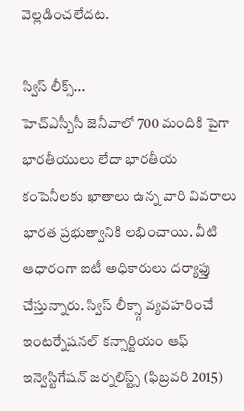వెల్లడించలేదట.

స్విస్ లీక్స్...
హెచ్ఎస్బీసీ జెనీవాలో 700 మందికి పైగా భారతీయులు లేదా భారతీయ కంపెనీలకు ఖాతాలు ఉన్న వారి వివరాలు భారత ప్రభుత్వానికి లభించాయి. వీటి ఆధారంగా ఐటీ అధికారులు దర్యాఫ్తు చేస్తున్నారు. స్విస్ లీక్స్గా వ్యవహరించే ఇంటర్నేషనల్ కన్సార్టియం ఆఫ్ ఇన్వెస్టిగేషన్ జర్నలిస్ట్స్ (ఫిబ్రవరి 2015)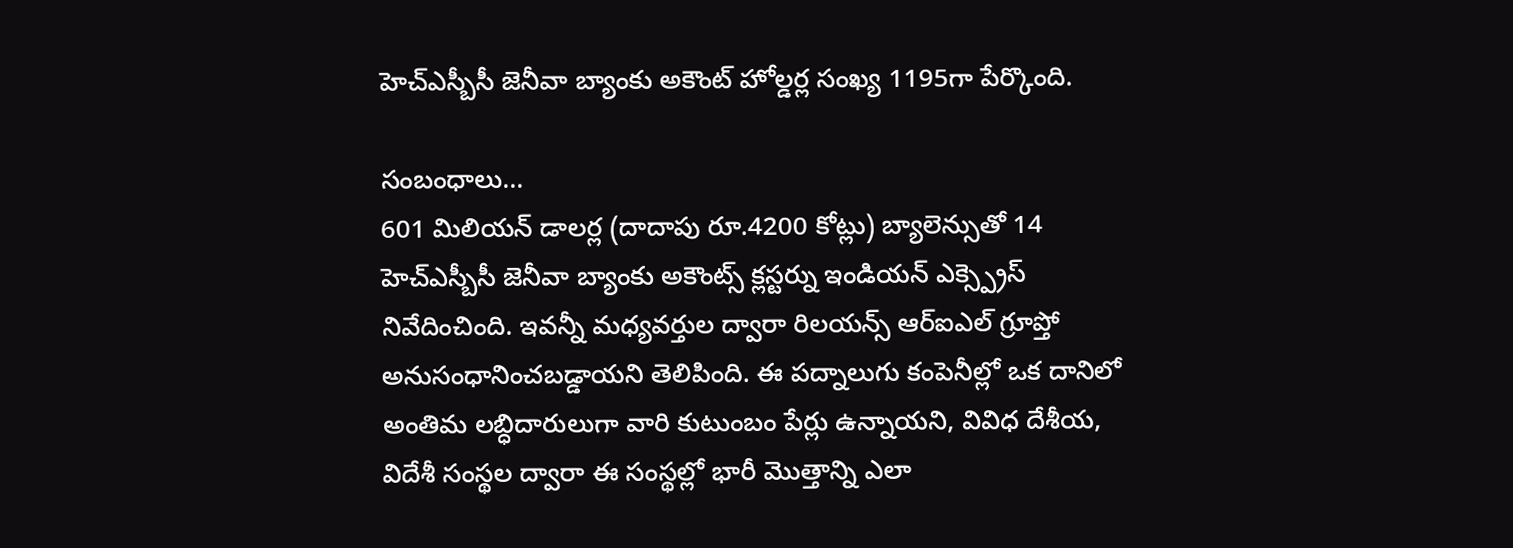హెచ్ఎస్బీసీ జెనీవా బ్యాంకు అకౌంట్ హోల్డర్ల సంఖ్య 1195గా పేర్కొంది.

సంబంధాలు...
601 మిలియన్ డాలర్ల (దాదాపు రూ.4200 కోట్లు) బ్యాలెన్సుతో 14 హెచ్ఎస్బీసీ జెనీవా బ్యాంకు అకౌంట్స్ క్లస్టర్ను ఇండియన్ ఎక్స్ప్రెస్ నివేదించింది. ఇవన్నీ మధ్యవర్తుల ద్వారా రిలయన్స్ ఆర్ఐఎల్ గ్రూప్తో అనుసంధానించబడ్డాయని తెలిపింది. ఈ పద్నాలుగు కంపెనీల్లో ఒక దానిలో అంతిమ లబ్ధిదారులుగా వారి కుటుంబం పేర్లు ఉన్నాయని, వివిధ దేశీయ, విదేశీ సంస్థల ద్వారా ఈ సంస్థల్లో భారీ మొత్తాన్ని ఎలా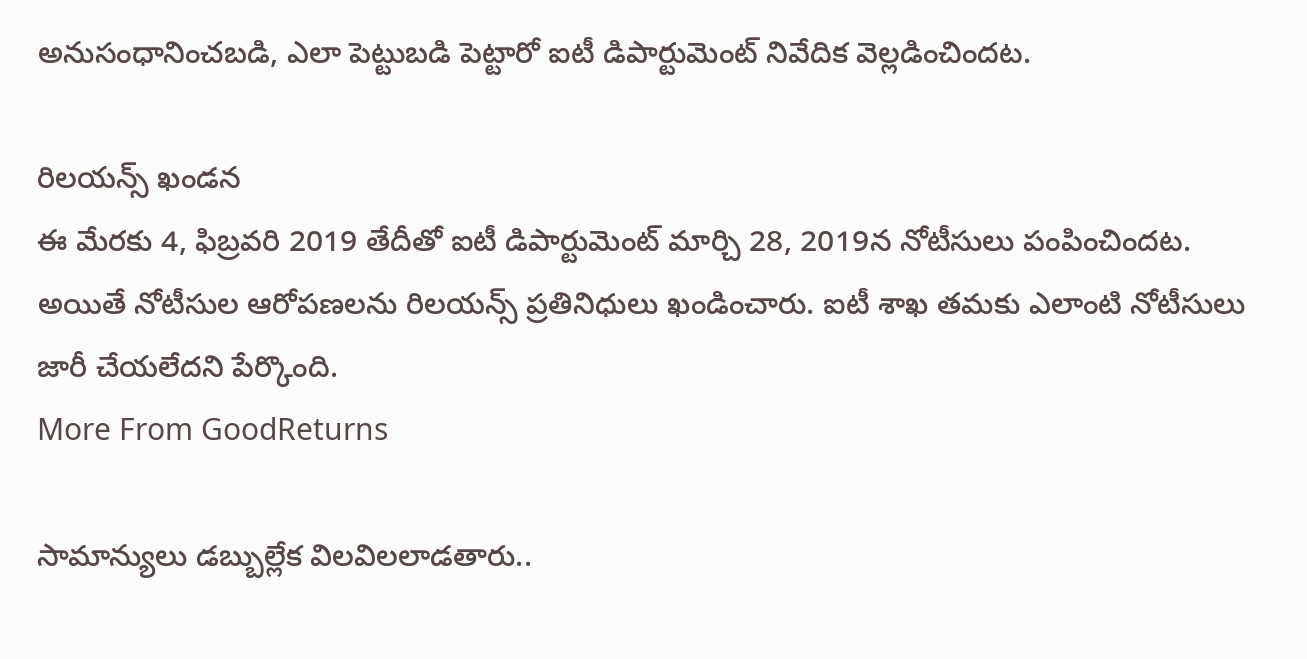అనుసంధానించబడి, ఎలా పెట్టుబడి పెట్టారో ఐటీ డిపార్టుమెంట్ నివేదిక వెల్లడించిందట.

రిలయన్స్ ఖండన
ఈ మేరకు 4, ఫిబ్రవరి 2019 తేదీతో ఐటీ డిపార్టుమెంట్ మార్చి 28, 2019న నోటీసులు పంపించిందట. అయితే నోటీసుల ఆరోపణలను రిలయన్స్ ప్రతినిధులు ఖండించారు. ఐటీ శాఖ తమకు ఎలాంటి నోటీసులు జారీ చేయలేదని పేర్కొంది.
More From GoodReturns

సామాన్యులు డబ్బుల్లేక విలవిలలాడతారు..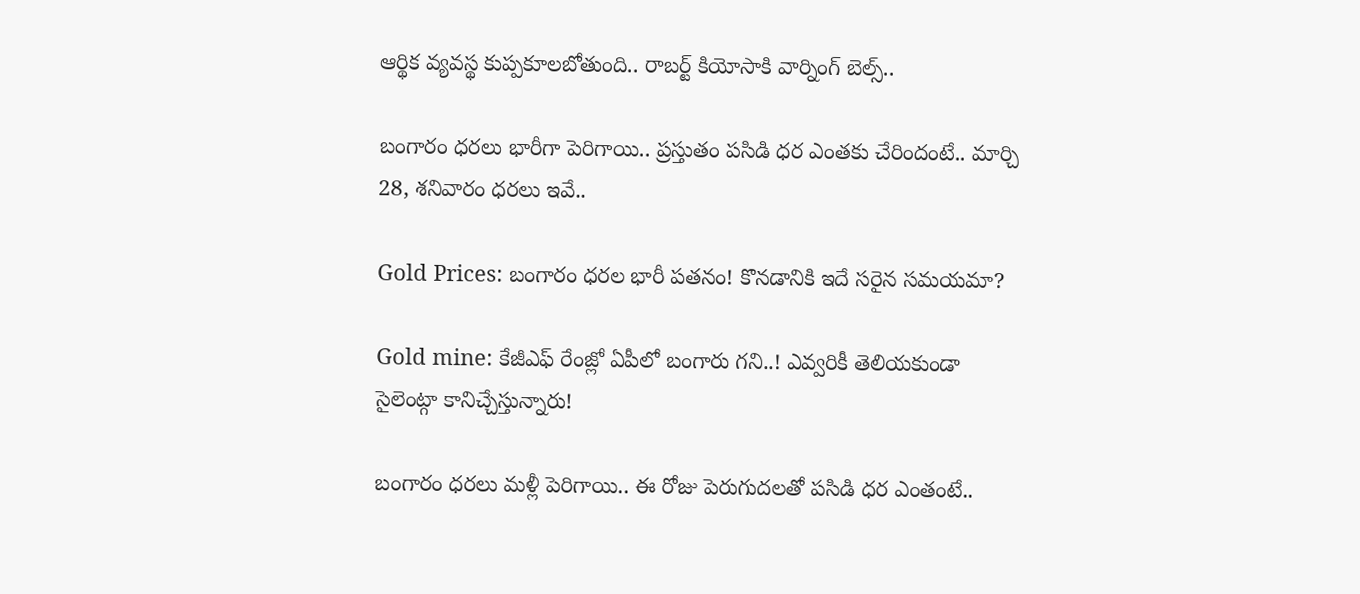ఆర్థిక వ్యవస్థ కుప్పకూలబోతుంది.. రాబర్ట్ కియోసాకి వార్నింగ్ బెల్స్..

బంగారం ధరలు భారీగా పెరిగాయి.. ప్రస్తుతం పసిడి ధర ఎంతకు చేరిందంటే.. మార్చి 28, శనివారం ధరలు ఇవే..

Gold Prices: బంగారం ధరల భారీ పతనం! కొనడానికి ఇదే సరైన సమయమా?

Gold mine: కేజీఎఫ్ రేంజ్లో ఏపీలో బంగారు గని..! ఎవ్వరికీ తెలియకుండా సైలెంట్గా కానిచ్చేస్తున్నారు!

బంగారం ధరలు మళ్లీ పెరిగాయి.. ఈ రోజు పెరుగుదలతో పసిడి ధర ఎంతంటే..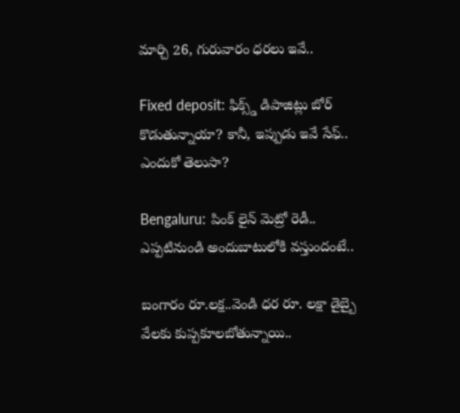మార్చి 26, గురువారం ధరలు ఇవే..

Fixed deposit: ఫిక్స్డ్ డిపాజిట్లు బోర్ కొడుతున్నాయా? కానీ, ఇప్పుడు ఇవే సేఫ్.. ఎందుకో తెలుసా?

Bengaluru: పింక్ లైన్ మెట్రో రెడీ.. ఎప్పటినుండి అందుబాటులోకి వస్తుందంటే..

బంగారం రూ.లక్ష..వెండి ధర రూ. లక్షా డైబ్బై వేలకు కుప్పకూలబోతున్నాయి..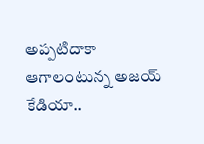అప్పటిదాకా ఆగాలంటున్న అజయ్ కేడియా..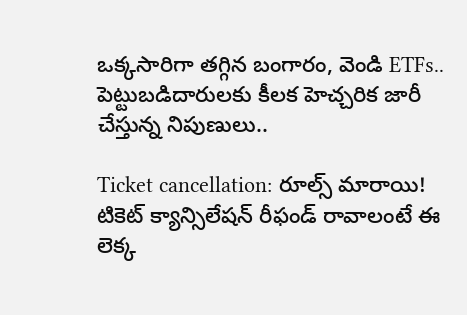ఒక్కసారిగా తగ్గిన బంగారం, వెండి ETFs.. పెట్టుబడిదారులకు కీలక హెచ్చరిక జారీ చేస్తున్న నిపుణులు..

Ticket cancellation: రూల్స్ మారాయి! టికెట్ క్యాన్సిలేషన్ రీఫండ్ రావాలంటే ఈ లెక్క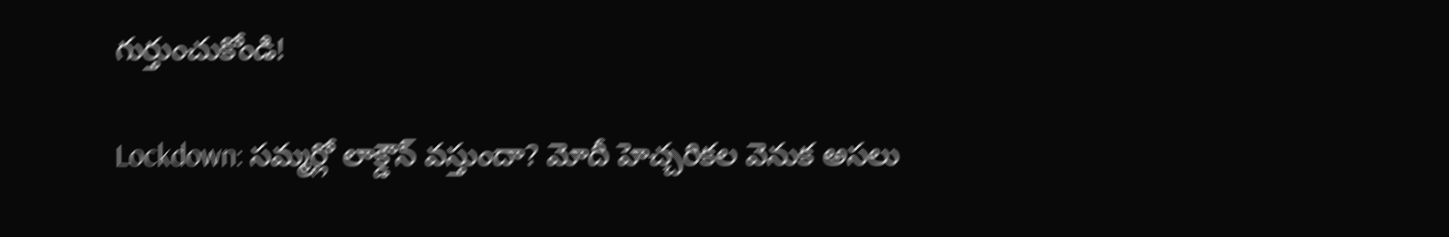గుర్తుంచుకోండి!

Lockdown: సమ్మర్లో లాక్డౌన్ వస్తుందా? మోదీ హెచ్చరికల వెనుక అసలు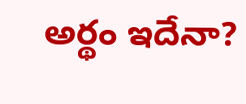అర్థం ఇదేనా?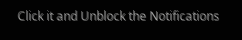Click it and Unblock the Notifications